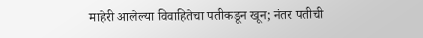माहेरी आलेल्या विवाहितेचा पतीकडून खून; नंतर पतीची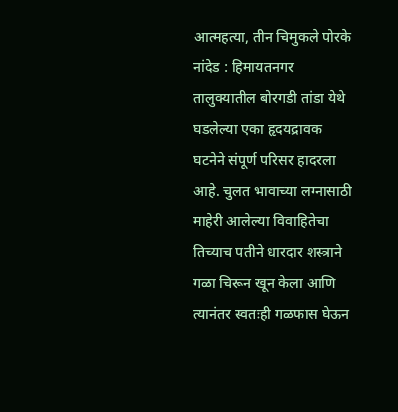आत्महत्या, तीन चिमुकले पोरके
नांदेड : हिमायतनगर तालुक्यातील बोरगडी तांडा येथे घडलेल्या एका हृदयद्रावक घटनेने संपूर्ण परिसर हादरला आहे. चुलत भावाच्या लग्नासाठी माहेरी आलेल्या विवाहितेचा तिच्याच पतीने धारदार शस्त्राने गळा चिरून खून केला आणि त्यानंतर स्वतःही गळफास घेऊन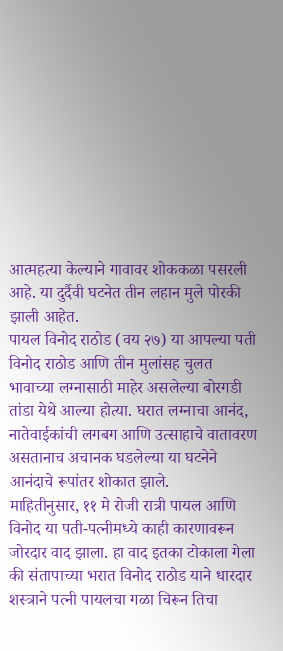आत्महत्या केल्याने गावावर शोककळा पसरली आहे. या दुर्दैवी घटनेत तीन लहान मुले पोरकी झाली आहेत.
पायल विनोद राठोड (वय २७) या आपल्या पती विनोद राठोड आणि तीन मुलांसह चुलत भावाच्या लग्नासाठी माहेर असलेल्या बोरगडी तांडा येथे आल्या होत्या. घरात लग्नाचा आनंद, नातेवाईकांची लगबग आणि उत्साहाचे वातावरण असतानाच अचानक घडलेल्या या घटनेने आनंदाचे रूपांतर शोकात झाले.
माहितीनुसार, ११ मे रोजी रात्री पायल आणि विनोद या पती-पत्नीमध्ये काही कारणावरून जोरदार वाद झाला. हा वाद इतका टोकाला गेला की संतापाच्या भरात विनोद राठोड याने धारदार शस्त्राने पत्नी पायलचा गळा चिरून तिचा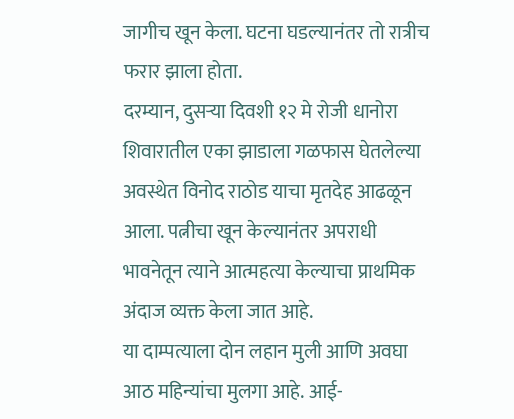जागीच खून केला. घटना घडल्यानंतर तो रात्रीच फरार झाला होता.
दरम्यान, दुसऱ्या दिवशी १२ मे रोजी धानोरा शिवारातील एका झाडाला गळफास घेतलेल्या अवस्थेत विनोद राठोड याचा मृतदेह आढळून आला. पत्नीचा खून केल्यानंतर अपराधी भावनेतून त्याने आत्महत्या केल्याचा प्राथमिक अंदाज व्यक्त केला जात आहे.
या दाम्पत्याला दोन लहान मुली आणि अवघा आठ महिन्यांचा मुलगा आहे. आई-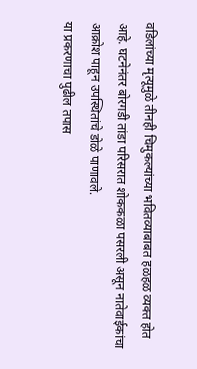वडिलांच्या मृत्यूमुळे तीनही चिमुकल्यांच्या भवितव्याबाबत हळहळ व्यक्त होत आहे. घटनेनंतर बोरगडी तांडा परिसरात शोककळा पसरली असून नातेवाईकांचा आक्रोश पाहून उपस्थितांचे डोळे पाणावले.
या प्रकरणाचा पुढील तपास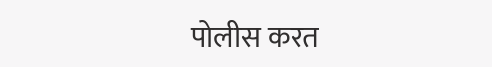पोलीस करत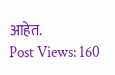आहेत.
Post Views: 160